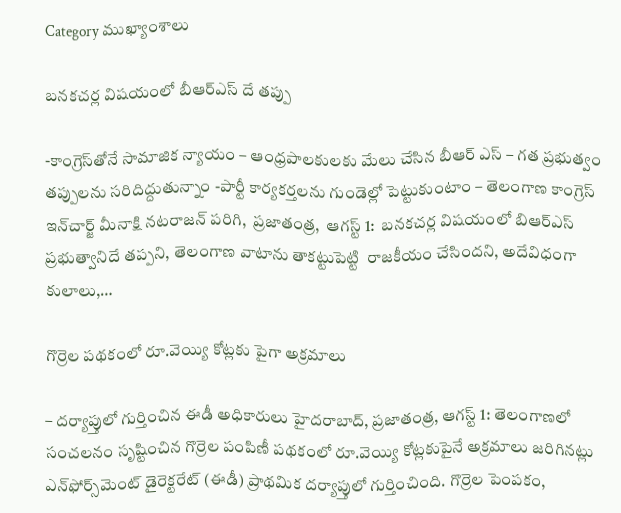Category ముఖ్యాంశాలు

బ‌న‌క‌చ‌ర్ల విష‌యంలో బీఆర్ఎస్ దే త‌ప్పు

-కాంగ్రెస్‌తోనే సామాజిక న్యాయం – ఆంధ్ర‌పాల‌కుల‌కు మేలు చేసిన బీఆర్ ఎస్‌ – గ‌త ప్ర‌భుత్వం త‌ప్పుల‌ను స‌రిదిద్దుతున్నాం -పార్టీ కార్య‌క‌ర్త‌ల‌ను గుండెల్లో పెట్టుకుంటాం – తెలంగాణ కాంగ్రెస్ ఇన్‌చార్జ్ మీనాక్షి న‌ట‌రాజ‌న్‌ పరిగి,  ప్రజాతంత్ర,  ఆగస్ట్ 1:  బనకచర్ల విషయంలో బిఆర్ఎస్ ప్రభుత్వానిదే త‌ప్ప‌ని, తెలంగాణ వాటాను తాకట్టుపెట్టి  రాజకీయం చేసిందని, అదేవిధంగా కులాలు,…

గొర్రెల పథకంలో రూ.వెయ్యి కోట్లకు పైగా అక్రమాలు

– దర్యాప్తులో గుర్తించిన ఈడీ అధికారులు హైదరాబాద్‌, ప్రజాతంత్ర, ఆగస్ట్‌ 1: తెలంగాణలో సంచలనం సృష్టించిన గొర్రెల పంపిణీ పథకంలో రూ.వెయ్యి కోట్లకుపైనే అక్రమాలు జరిగినట్లు ఎన్‌ఫోర్స్‌మెంట్‌ డైరెక్టరేట్‌ (ఈడీ) ప్రాథమిక దర్యాప్తులో గుర్తించింది. గొర్రెల పెంపకం,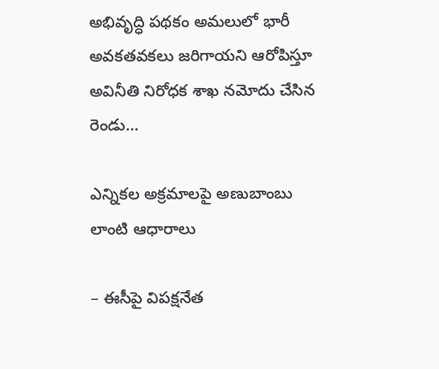అభివృద్ధి పథకం అమలులో భారీ అవకతవకలు జరిగాయని ఆరోపిస్తూ అవినీతి నిరోధక శాఖ నమోదు చేసిన రెండు…

ఎన్నికల అక్రమాలపై అణుబాంబు లాంటి ఆధారాలు

– ఈసీపై విపక్షనేత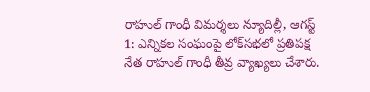రాహుల్‌ ‌గాంధీ విమర్శలు న్యూదిల్లీ, ఆగస్ట్ 1: ఎన్నికల సంఘంపై లోక్‌సభలో ప్రతిపక్ష నేత రాహుల్‌ ‌గాంధీ తీవ్ర వ్యాఖ్యలు చేశారు.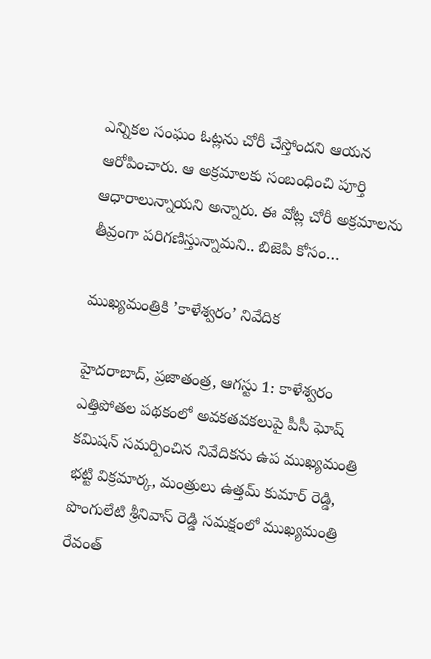ఎన్నికల సంఘం ఓట్లను చోరీ చేస్తోందని ఆయన ఆరోపించారు. ఆ అక్రమాలకు సంబంధించి పూర్తి ఆధారాలున్నాయని అన్నారు. ఈ వోట్ల చోరీ అక్రమాలను తీవ్రంగా పరిగణిస్తున్నామని.. బిజెపి కోసం…

ముఖ్యమంత్రికి ’కాళేశ్వరం’ నివేదిక

హైదరాబాద్‌, ప్రజాతంత్ర, ఆగస్టు 1: కాళేశ్వరం ఎత్తిపోతల పథకంలో అవకతవకలుపై పీసీ ఘోష్‌ కమిషన్‌ సమర్పించిన నివేదికను ఉప ముఖ్యమంత్రి భట్టి విక్రమార్క, మంత్రులు ఉత్తమ్‌ కుమార్‌ రెడ్డి, పొంగులేటి శ్రీనివాస్‌ రెడ్డి సమక్షంలో ముఖ్యమంత్రి రేవంత్‌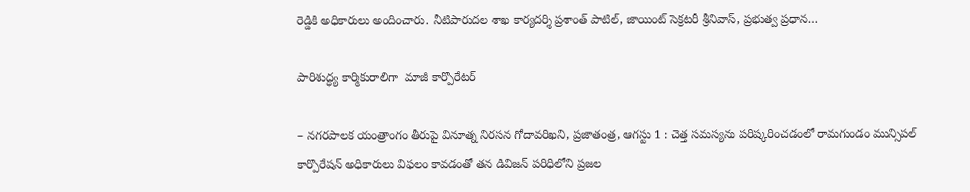రెడ్డికి అధికారులు అందించారు. నీటిపారుదల శాఖ కార్యదర్శి ప్రశాంత్‌ పాటిల్‌, జాయింట్‌ సెక్రటరీ శ్రీనివాస్‌, ప్రభుత్వ ప్రధాన…

పారిశుద్ధ్య కార్మికురాలిగా  మాజీ కార్పొరేటర్

– నగరపాలక యంత్రాంగం తీరుపై వినూత్న నిరసన గోదావరిఖని, ప్రజాతంత్ర, ఆగస్టు 1 : చెత్త సమస్యను పరిష్కరించడంలో రామగుండం మున్సిపల్ కార్పొరేషన్ అధికారులు విఫలం కావడంతో తన డివిజన్ పరిధిలోని ప్రజల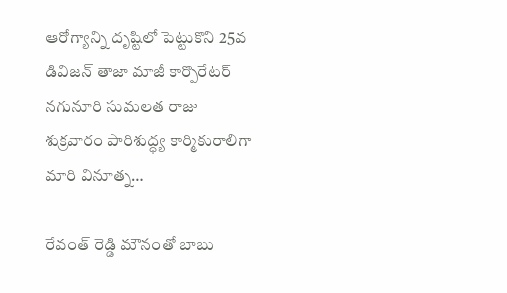ఆరోగ్యాన్ని దృష్టిలో పెట్టుకొని 25వ డివిజన్ తాజా మాజీ కార్పొరేటర్ నగునూరి సుమలత రాజు శుక్రవారం పారిశుద్ధ్య కార్మికురాలిగా మారి వినూత్న…

రేవంత్ రెడ్డి మౌనంతో బాబు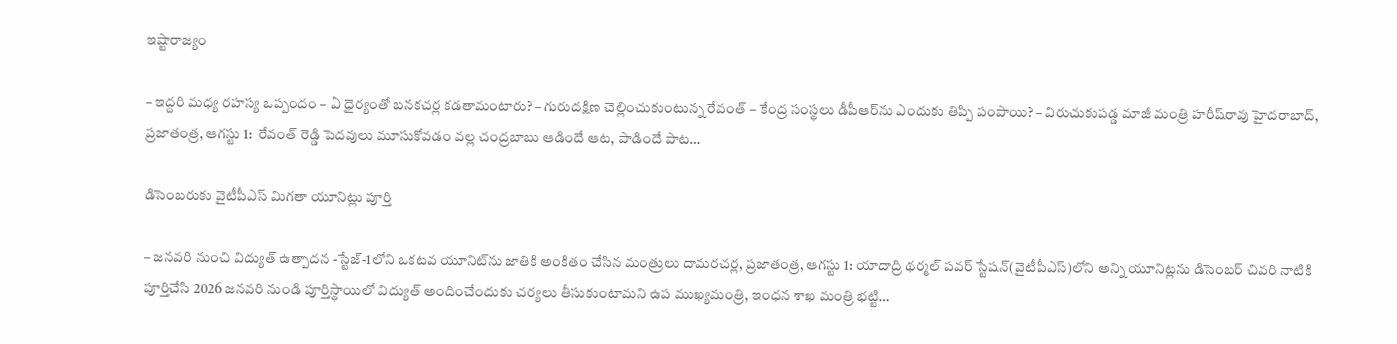ఇష్టారాజ్యం

– ఇద్ద‌రి మ‌ధ్య ర‌హ‌స్య ఒప్పందం – ఏ ధైర్యంతో బ‌న‌క‌చ‌ర్ల క‌డ‌తామంటారు? – గురుద‌క్షిణ చెల్లించుకుంటున్న రేవంత్‌ – కేంద్ర సంస్థ‌లు డీపీఆర్‌ను ఎందుకు తిప్పి పంపాయి? – విరుచుకుప‌డ్డ మాజీ మంత్రి హ‌రీష్‌రావు హైద‌రాబాద్‌, ప్ర‌జాతంత్ర‌, ఆగ‌స్టు 1:  రేవంత్ రెడ్డి పెదవులు మూసుకోవడం వల్ల చంద్రబాబు ఆడిందే ఆట, పాడిందే పాట…

డిసెంబరుకు వైటీపీఎస్‌ మిగతా యూనిట్లు పూర్తి

– జనవరి నుంచి విద్యుత్‌ ఉత్పాదన -స్టేజ్‌-1లోని ఒకటవ యూనిట్‌ను జాతికి అంకితం చేసిన మంత్రులు దామరచర్ల, ప్రజాతంత్ర, ఆగస్టు 1: యాదాద్రి థర్మల్‌ పవర్‌ స్టేషన్‌(వైటీపీఎస్‌)లోని అన్ని యూనిట్లను డిసెంబర్‌ చివరి నాటికి పూర్తిచేసి 2026 జనవరి నుండి పూర్తిస్థాయిలో విద్యుత్‌ అందించేందుకు చర్యలు తీసుకుంటామని ఉప ముఖ్యమంత్రి, ఇంధన శాఖ మంత్రి భట్టి…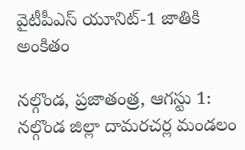వైటీపీఎస్‌ యూనిట్‌-1 జాతికి అంకితం

నల్గొండ, ప్రజాతంత్ర, ఆగస్టు 1: నల్గొండ జిల్లా దామరచర్ల మండలం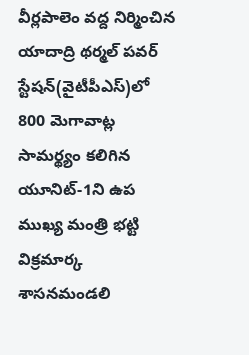వీర్లపాలెం వద్ద నిర్మించిన యాదాద్రి థర్మల్‌ పవర్‌ స్టేషన్‌(వైటీపీఎస్‌)లో 800 మెగావాట్ల సామర్థ్యం కలిగిన యూనిట్‌-1ని ఉప ముఖ్య మంత్రి భట్టి విక్రమార్క శాసనమండలి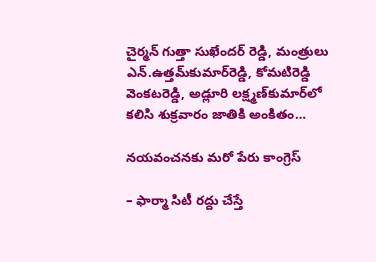చైర్మన్‌ గుత్తా సుఖేందర్‌ రెడ్డి, మంత్రులు ఎన్‌.ఉత్తమ్‌కుమార్‌రెడ్డి, కోమటిరెడ్డి వెంకటరెడ్డి, అడ్లూరి లక్ష్మణ్‌కుమార్‌లో కలిసి శుక్రవారం జాతికి అంకితం…

నయవంచనకు మరో పేరు కాంగ్రెస్‌

– ఫార్మా సిటీ రద్దు చేస్తే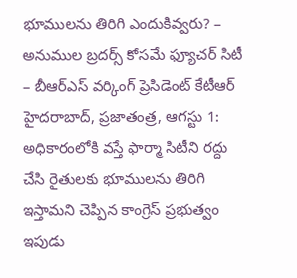భూములను తిరిగి ఎందుకివ్వరు? – అనుముల బ్రదర్స్‌ కోసమే ఫ్యూచర్‌ సిటీ – బీఆర్‌ఎస్‌ వర్కింగ్‌ ప్రెసిడెంట్‌ కేటీఆర్‌ హైదరాబాద్‌, ప్రజాతంత్ర, ఆగస్టు 1: అధికారంలోకి వస్తే ఫార్మా సిటీని రద్దు చేసి రైతులకు భూములను తిరిగి ఇస్తామని చెప్పిన కాంగ్రెస్‌ ప్రభుత్వం ఇపుడు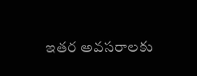ఇతర అవసరాలకు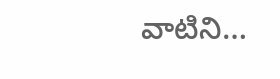వాటిని…